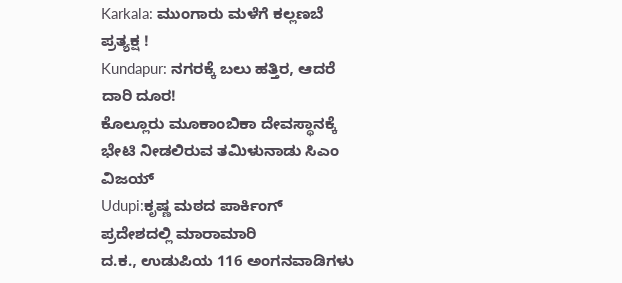Karkala: ಮುಂಗಾರು ಮಳೆಗೆ ಕಲ್ಲಣಬೆ ಪ್ರತ್ಯಕ್ಷ !
Kundapur: ನಗರಕ್ಕೆ ಬಲು ಹತ್ತಿರ, ಆದರೆ ದಾರಿ ದೂರ!
ಕೊಲ್ಲೂರು ಮೂಕಾಂಬಿಕಾ ದೇವಸ್ಥಾನಕ್ಕೆ ಭೇಟಿ ನೀಡಲಿರುವ ತಮಿಳುನಾಡು ಸಿಎಂ ವಿಜಯ್
Udupi:ಕೃಷ್ಣ ಮಠದ ಪಾರ್ಕಿಂಗ್ ಪ್ರದೇಶದಲ್ಲಿ ಮಾರಾಮಾರಿ
ದ.ಕ., ಉಡುಪಿಯ 116 ಅಂಗನವಾಡಿಗಳು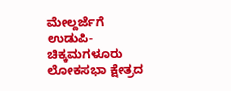ಮೇಲ್ದರ್ಜೆಗೆ
ಉಡುಪಿ-ಚಿಕ್ಕಮಗಳೂರು ಲೋಕಸಭಾ ಕ್ಷೇತ್ರದ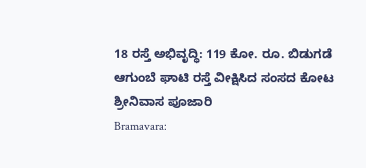18 ರಸ್ತೆ ಅಭಿವೃದ್ಧಿ: 119 ಕೋ. ರೂ. ಬಿಡುಗಡೆ
ಆಗುಂಬೆ ಘಾಟಿ ರಸ್ತೆ ವೀಕ್ಷಿಸಿದ ಸಂಸದ ಕೋಟ ಶ್ರೀನಿವಾಸ ಪೂಜಾರಿ
Bramavara: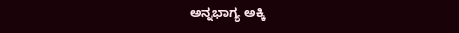ಅನ್ನಭಾಗ್ಯ ಅಕ್ಕಿ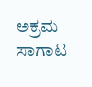ಅಕ್ರಮ ಸಾಗಾಟ